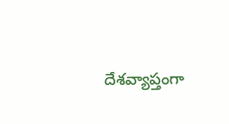దేశవ్యాప్తంగా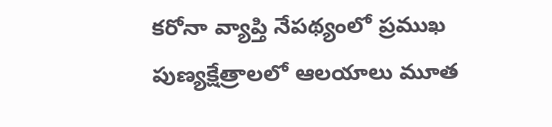కరోనా వ్యాప్తి నేపథ్యంలో ప్రముఖ పుణ్యక్షేత్రాలలో ఆలయాలు మూత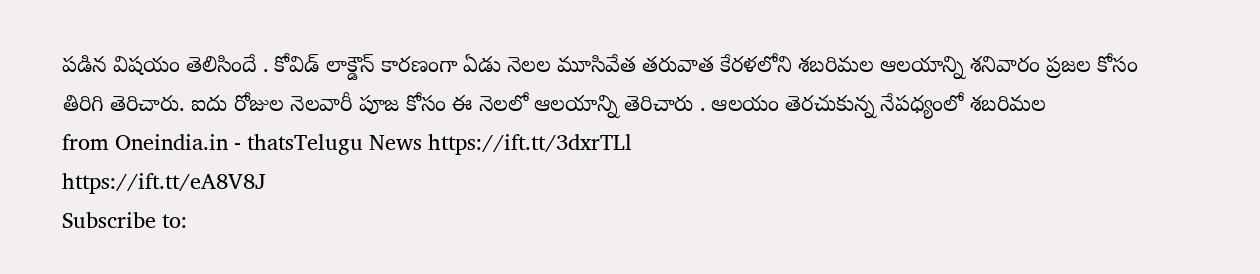పడిన విషయం తెలిసిందే . కోవిడ్ లాక్డౌన్ కారణంగా ఏడు నెలల మూసివేత తరువాత కేరళలోని శబరిమల ఆలయాన్ని శనివారం ప్రజల కోసం తిరిగి తెరిచారు. ఐదు రోజుల నెలవారీ పూజ కోసం ఈ నెలలో ఆలయాన్ని తెరిచారు . ఆలయం తెరచుకున్న నేపధ్యంలో శబరిమల
from Oneindia.in - thatsTelugu News https://ift.tt/3dxrTLl
https://ift.tt/eA8V8J
Subscribe to: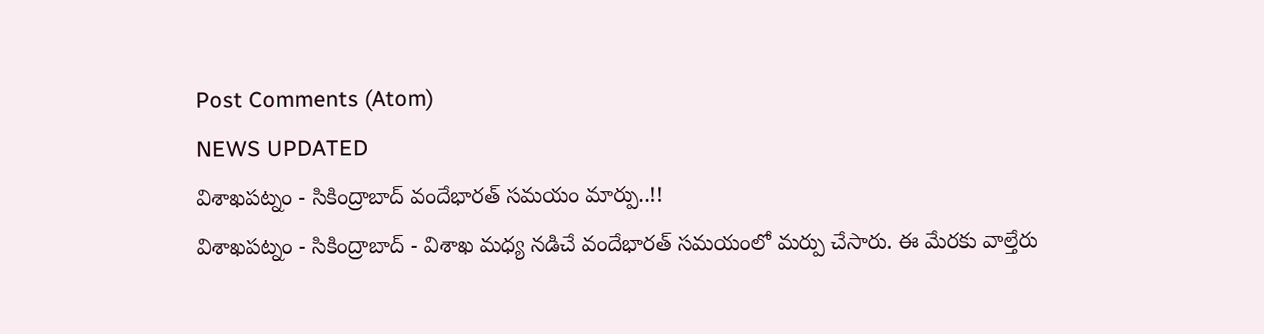Post Comments (Atom)
NEWS UPDATED
విశాఖపట్నం - సికింద్రాబాద్ వందేభారత్ సమయం మార్పు..!!
విశాఖపట్నం - సికింద్రాబాద్ - విశాఖ మధ్య నడిచే వందేభారత్ సమయంలో మర్పు చేసారు. ఈ మేరకు వాల్తేరు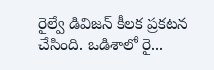రైల్వే డివిజన్ కీలక ప్రకటన చేసింది. ఒడిశాలో రై...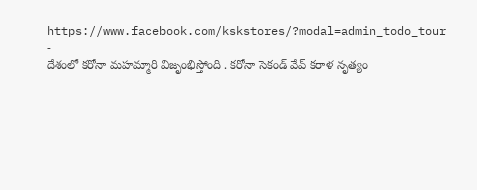https://www.facebook.com/kskstores/?modal=admin_todo_tour
-
దేశంలో కరోనా మహమ్మారి విజృంభిస్తోంది . కరోనా సెకండ్ వేవ్ కరాళ నృత్యం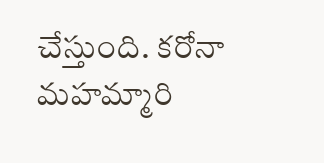చేస్తుంది. కరోనా మహమ్మారి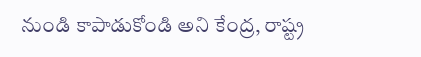నుండి కాపాడుకోండి అని కేంద్ర, రాష్ట్ర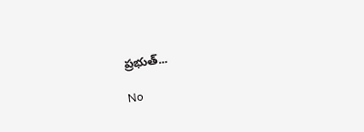ప్రభుత్...

No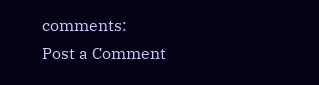comments:
Post a Comment